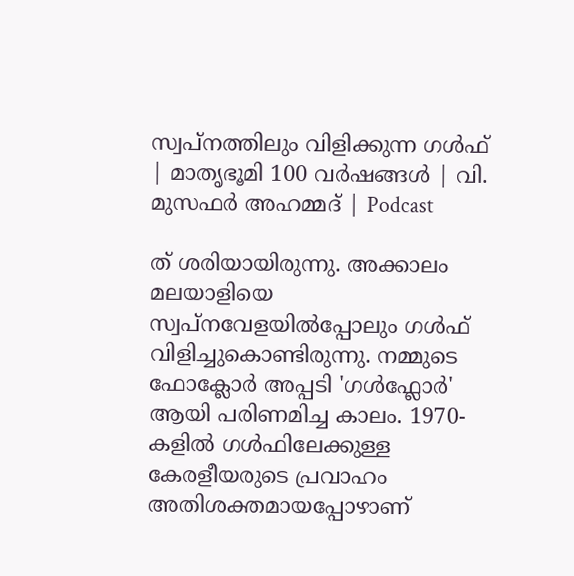സ്വപ്നത്തിലും വിളിക്കുന്ന ഗള്‍ഫ് | മാതൃഭൂമി 100 വർഷങ്ങൾ | വി. മുസഫര്‍ അഹമ്മദ് | Podcast

ത് ശരിയായിരുന്നു. അക്കാലം മലയാളിയെ സ്വപ്നവേളയില്‍പ്പോലും ഗള്‍ഫ് വിളിച്ചുകൊണ്ടിരുന്നു. നമ്മുടെ ഫോക്ലോര്‍ അപ്പടി 'ഗള്‍ഫ്ലോര്‍' ആയി പരിണമിച്ച കാലം. 1970-കളില്‍ ഗള്‍ഫിലേക്കുള്ള കേരളീയരുടെ പ്രവാഹം അതിശക്തമായപ്പോഴാണ്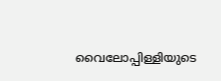വൈലോപ്പിള്ളിയുടെ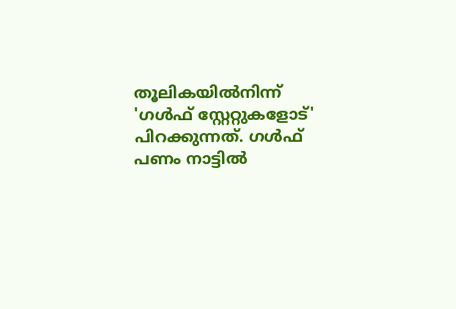തൂലികയില്‍നിന്ന് 'ഗള്‍ഫ് സ്റ്റേറ്റുകളോട്' പിറക്കുന്നത്. ഗള്‍ഫ് പണം നാട്ടില്‍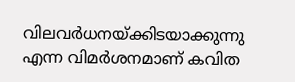വിലവര്‍ധനയ്ക്കിടയാക്കുന്നു എന്ന വിമര്‍ശനമാണ് കവിത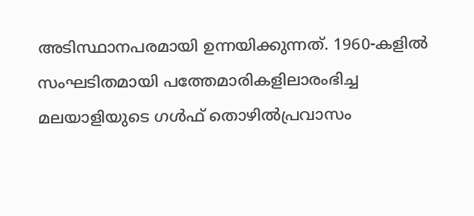അടിസ്ഥാനപരമായി ഉന്നയിക്കുന്നത്. 1960-കളില്‍ സംഘടിതമായി പത്തേമാരികളിലാരംഭിച്ച മലയാളിയുടെ ഗള്‍ഫ് തൊഴില്‍പ്രവാസം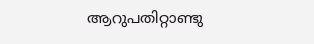ആറുപതിറ്റാണ്ടു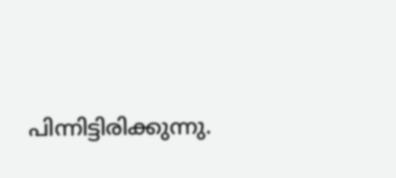പിന്നിട്ടിരിക്കുന്നു.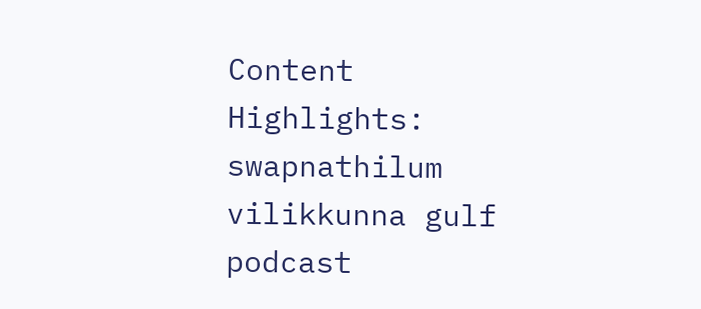Content Highlights: swapnathilum vilikkunna gulf podcast